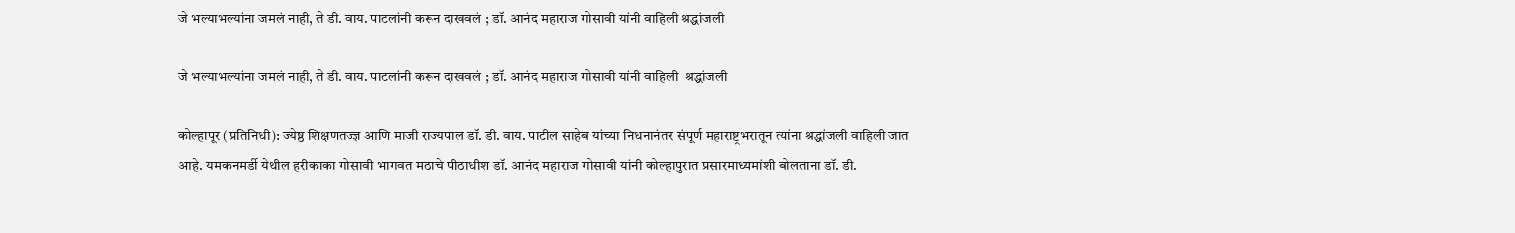जे भल्याभल्यांना जमलं नाही, ते डी. वाय. पाटलांनी करून दाखवलं ; डॉ. आनंद महाराज गोसावी यांनी वाहिली श्रद्धांजली

जे भल्याभल्यांना जमलं नाही, ते डी. वाय. पाटलांनी करून दाखवलं ; डॉ. आनंद महाराज गोसावी यांनी वाहिली  श्रद्धांजली

कोल्हापूर (प्रतिनिधी): ज्येष्ठ शिक्षणतज्ज्ञ आणि माजी राज्यपाल डॉ. डी. वाय. पाटील साहेब यांच्या निधनानंतर संपूर्ण महाराष्ट्रभरातून त्यांना श्रद्धांजली वाहिली जात आहे. यमकनमर्डी येथील हरीकाका गोसावी भागवत मठाचे पीठाधीश डॉ. आनंद महाराज गोसावी यांनी कोल्हापुरात प्रसारमाध्यमांशी बोलताना डॉ. डी.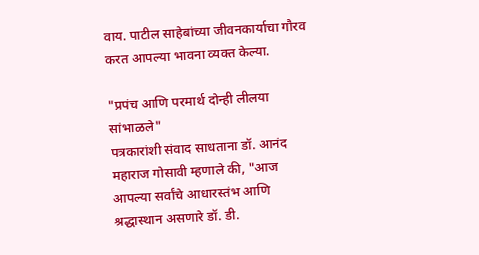वाय. पाटील साहेबांच्या जीवनकार्याचा गौरव करत आपल्या भावना व्यक्त केल्या.

"प्रपंच आणि परमार्थ दोन्ही लीलया सांभाळले"
पत्रकारांशी संवाद साधताना डॉ. आनंद महाराज गोसावी म्हणाले की, "आज आपल्या सर्वांचे आधारस्तंभ आणि श्रद्धास्थान असणारे डॉ. डी.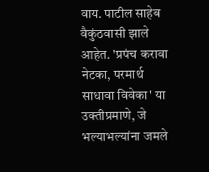वाय. पाटील साहेब वैकुंठवासी झाले आहेत. 'प्रपंच करावा नेटका, परमार्थ साधावा विवेका' या उक्तीप्रमाणे, जे भल्याभल्यांना जमले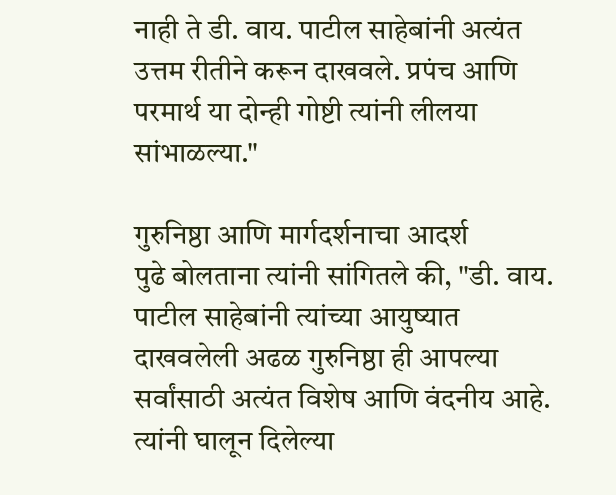नाही ते डी. वाय. पाटील साहेबांनी अत्यंत उत्तम रीतीने करून दाखवले. प्रपंच आणि परमार्थ या दोन्ही गोष्टी त्यांनी लीलया सांभाळल्या."

गुरुनिष्ठा आणि मार्गदर्शनाचा आदर्श
पुढे बोलताना त्यांनी सांगितले की, "डी. वाय. पाटील साहेबांनी त्यांच्या आयुष्यात दाखवलेली अढळ गुरुनिष्ठा ही आपल्या सर्वांसाठी अत्यंत विशेष आणि वंदनीय आहे. त्यांनी घालून दिलेल्या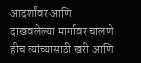आदर्शांवर आणि दाखवलेल्या मार्गावर चालणे हीच त्यांच्यासाठी खरी आणि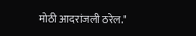मोठी आदरांजली ठरेल."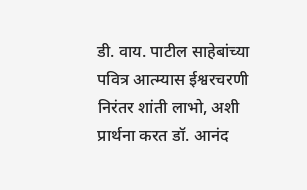डी. वाय. पाटील साहेबांच्या पवित्र आत्म्यास ईश्वरचरणी निरंतर शांती लाभो, अशी प्रार्थना करत डॉ. आनंद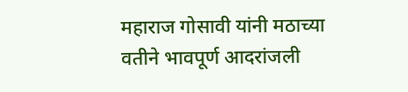महाराज गोसावी यांनी मठाच्या वतीने भावपूर्ण आदरांजली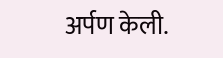अर्पण केली.